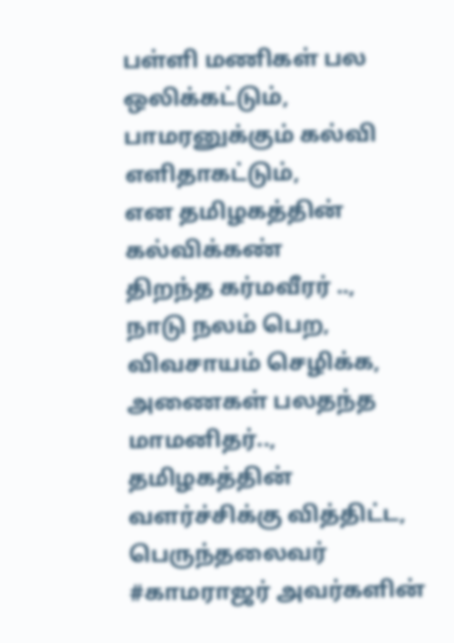பள்ளி மணிகள் பல ஒலிக்கட்டும்,
பாமரனுக்கும் கல்வி எளிதாகட்டும்,
என தமிழகத்தின் கல்விக்கண்
திறந்த கர்மவீரர் ..,
நாடு நலம் பெற,
விவசாயம் செழிக்க,
அணைகள் பலதந்த மாமனிதர்..,
தமிழகத்தின்
வளர்ச்சிக்கு வித்திட்ட,
பெருந்தலைவர் #காமராஜர் அவர்களின்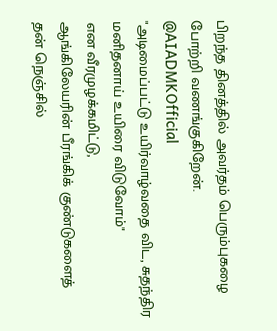பிறந்த தினத்தில் அவர்தம் பெரும்புகழை போற்றி வணங்குகிறேன்.
@AIADMKOfficial
"அடிமைப்பட்டு உயிர்வாழ்வதை விட, சுதந்திர மனிதனாய் உயிரை விடுவோம்"
என வீரமுழக்கமிட்டு,
ஆங்கிலேயரின் பீரங்கிக் குண்டுகளைத்
தன் நெஞ்சில்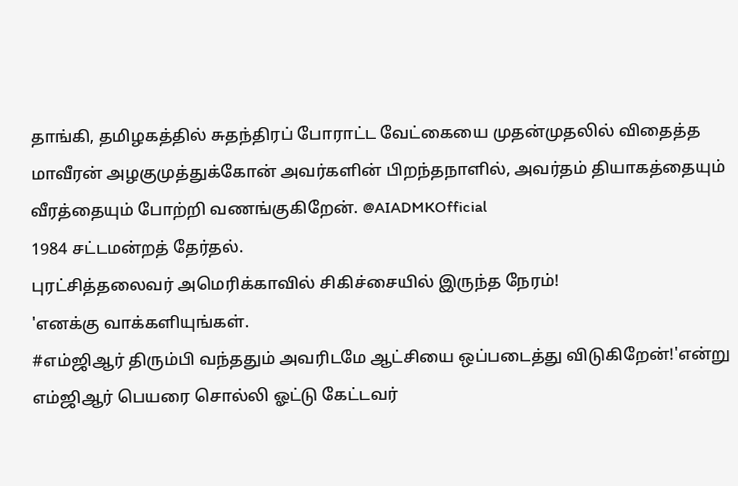தாங்கி, தமிழகத்தில் சுதந்திரப் போராட்ட வேட்கையை முதன்முதலில் விதைத்த மாவீரன் அழகுமுத்துக்கோன் அவர்களின் பிறந்தநாளில், அவர்தம் தியாகத்தையும் வீரத்தையும் போற்றி வணங்குகிறேன். @AIADMKOfficial
1984 சட்டமன்றத் தேர்தல்.
புரட்சித்தலைவர் அமெரிக்காவில் சிகிச்சையில் இருந்த நேரம்!
'எனக்கு வாக்களியுங்கள்.
#எம்ஜிஆர் திரும்பி வந்ததும் அவரிடமே ஆட்சியை ஒப்படைத்து விடுகிறேன்!'என்று எம்ஜிஆர் பெயரை சொல்லி ஓட்டு கேட்டவர்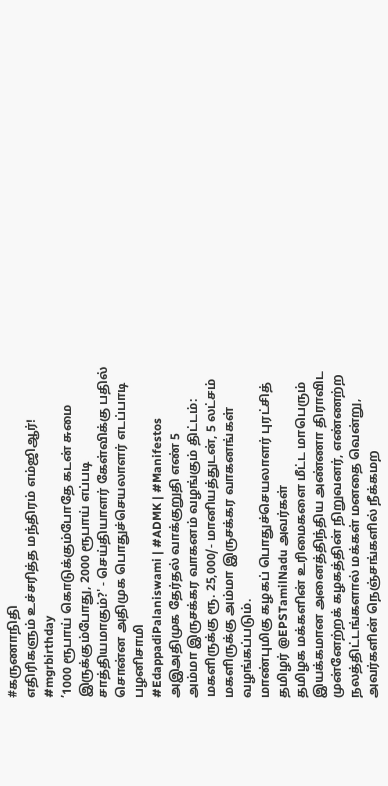#கருணாநிதி
எதிரிகளும் உச்சரித்த மந்திரம் எம்ஜிஆர்!
#mgrbirthday
’1000 ரூபாய் கொடுக்கும்போதே கடன் சுமை இருக்கும்போது, 2000 ரூபாய் எப்படி சாத்தியமாகும்?' - செய்தியாளர் கேள்விக்கு பதில் சொன்ன அதிமுக பொதுச்செயலாளர் எடப்பாடி பழனிசாமி
#EdappadiPalaniswami | #ADMK | #Manifestos
அஇஅதிமுக தேர்தல் வாக்குறுதி எண் 5
அம்மா இருசக்கர வாகனம் வழங்கும் திட்டம்:
மகளிருக்கு ரூ. 25,000/- மானியத்துடன், 5 லட்சம் மகளிருக்கு அம்மா இருசக்கர வாகனங்கள் வழங்கப்படும்.
மாண்புமிகு கழகப் பொதுச்செயலாளர் புரட்சித் தமிழர் @EPSTamilNadu அவர்கள்
தமிழக மக்களின் உரிமைகளை மீட்ட மாபெரும் இயக்கமான அனைத்திந்திய அண்ணா திராவிட முன்னேற்றக் கழகத்தின் நிறுவனர், எண்ணற்ற நலத்திட்டங்களால் மக்கள் மனதை வென்று, அவர்களின் நெஞ்சங்களில் நீக்கமற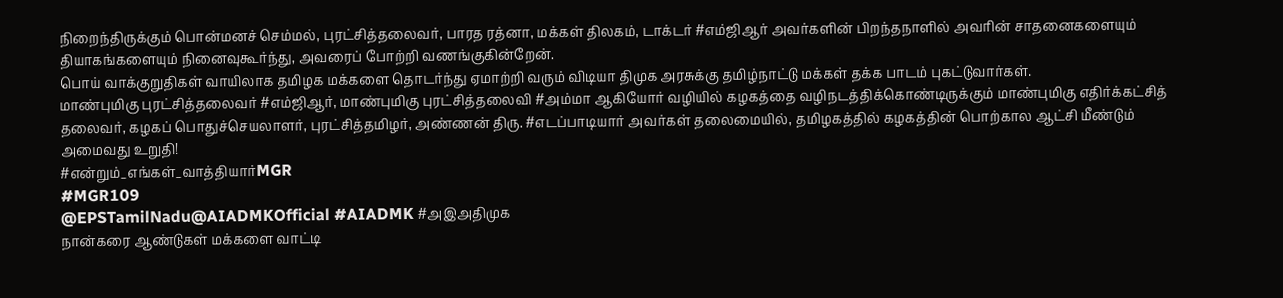நிறைந்திருக்கும் பொன்மனச் செம்மல், புரட்சித்தலைவர், பாரத ரத்னா, மக்கள் திலகம், டாக்டர் #எம்ஜிஆர் அவர்களின் பிறந்தநாளில் அவரின் சாதனைகளையும் தியாகங்களையும் நினைவுகூர்ந்து, அவரைப் போற்றி வணங்குகின்றேன்.
பொய் வாக்குறுதிகள் வாயிலாக தமிழக மக்களை தொடர்ந்து ஏமாற்றி வரும் விடியா திமுக அரசுக்கு தமிழ்நாட்டு மக்கள் தக்க பாடம் புகட்டுவார்கள்.
மாண்புமிகு புரட்சித்தலைவர் #எம்ஜிஆர், மாண்புமிகு புரட்சித்தலைவி #அம்மா ஆகியோர் வழியில் கழகத்தை வழிநடத்திக்கொண்டிருக்கும் மாண்புமிகு எதிர்க்கட்சித் தலைவர், கழகப் பொதுச்செயலாளர், புரட்சித்தமிழர், அண்ணன் திரு. #எடப்பாடியார் அவர்கள் தலைமையில், தமிழகத்தில் கழகத்தின் பொற்கால ஆட்சி மீண்டும் அமைவது உறுதி!
#என்றும்_எங்கள்_வாத்தியார்MGR
#MGR109
@EPSTamilNadu@AIADMKOfficial #AIADMK #அஇஅதிமுக
நான்கரை ஆண்டுகள் மக்களை வாட்டி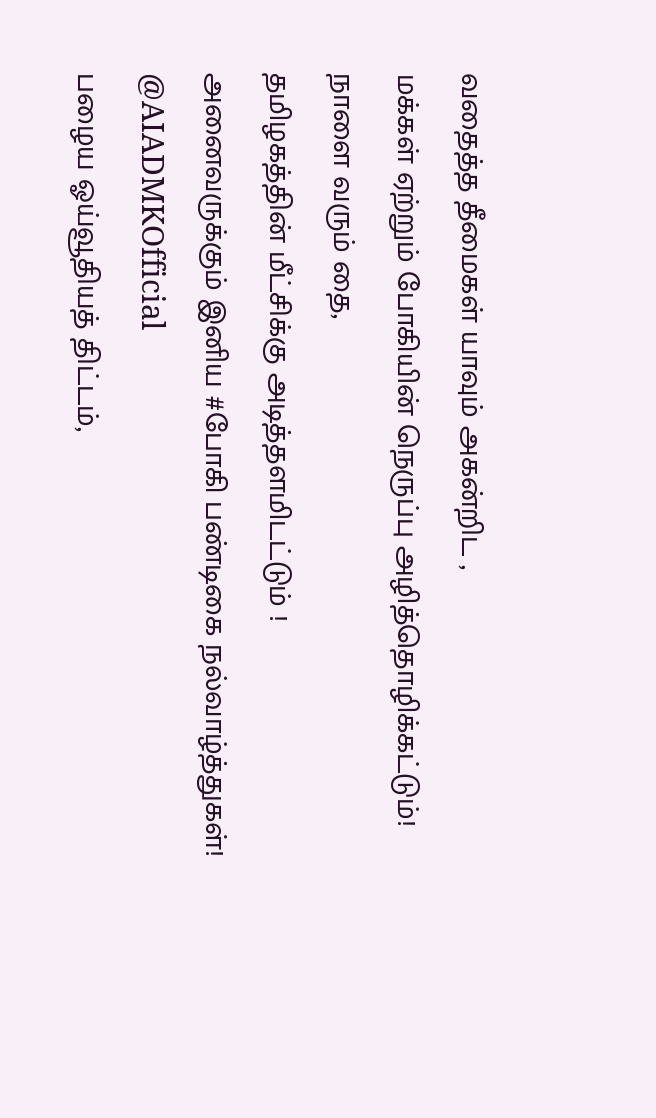வதைத்த தீமைகள் யாவும் அகன்றிட ,
மக்கள் ஏற்றும் போகியின் நெருப்பு அழித்தொழிக்கட்டும்!
நாளை வரும் தை,
தமிழகத்தின் மீட்சிக்கு அடித்தளமிடட்டும் !
அனைவருக்கும் இனிய #போகி பண்டிகை நல்வாழ்த்துகள்!
@AIADMKOfficial
பழைய ஓய்வூதியத் திட்டம்,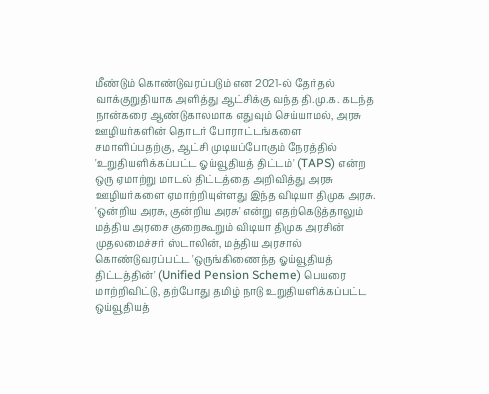மீண்டும் கொண்டுவரப்படும் என 2021-ல் தேர்தல் வாக்குறுதியாக அளித்து ஆட்சிக்கு வந்த தி.மு.க. கடந்த நான்கரை ஆண்டுகாலமாக எதுவும் செய்யாமல், அரசு ஊழியர்களின் தொடர் போராட்டங்களை சமாளிப்பதற்கு, ஆட்சி முடியப்போகும் நேரத்தில் 'உறுதியளிக்கப்பட்ட ஓய்வூதியத் திட்டம்' (TAPS) என்ற ஒரு ஏமாற்று மாடல் திட்டத்தை அறிவித்து அரசு ஊழியர்களை ஏமாற்றியுள்ளது இந்த விடியா திமுக அரசு.
'ஒன்றிய அரசு, குன்றிய அரசு' என்று எதற்கெடுத்தாலும் மத்திய அரசை குறைகூறும் விடியா திமுக அரசின் முதலமைச்சர் ஸ்டாலின், மத்திய அரசால் கொண்டுவரப்பட்ட 'ஒருங்கிணைந்த ஓய்வூதியத் திட்டத்தின்' (Unified Pension Scheme) பெயரை மாற்றிவிட்டு, தற்போது தமிழ் நாடு உறுதியளிக்கப்பட்ட ஒய்வூதியத்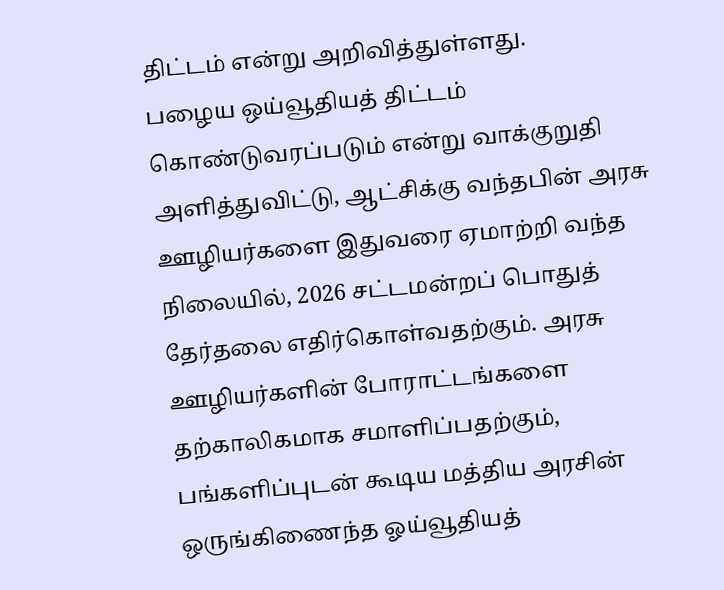திட்டம் என்று அறிவித்துள்ளது.
பழைய ஒய்வூதியத் திட்டம் கொண்டுவரப்படும் என்று வாக்குறுதி அளித்துவிட்டு, ஆட்சிக்கு வந்தபின் அரசு ஊழியர்களை இதுவரை ஏமாற்றி வந்த நிலையில், 2026 சட்டமன்றப் பொதுத் தேர்தலை எதிர்கொள்வதற்கும். அரசு ஊழியர்களின் போராட்டங்களை தற்காலிகமாக சமாளிப்பதற்கும், பங்களிப்புடன் கூடிய மத்திய அரசின் ஒருங்கிணைந்த ஓய்வூதியத்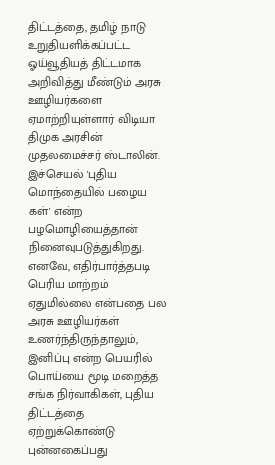திட்டத்தை, தமிழ் நாடு உறுதியளிக்கப்பட்ட ஓய்வூதியத் திட்டமாக அறிவித்து மீண்டும் அரசு ஊழியர்களை ஏமாற்றியுள்ளார் விடியா திமுக அரசின் முதலமைச்சர் ஸ்டாலின். இச்செயல் 'புதிய மொந்தையில் பழைய கள்' என்ற பழமொழியைத்தான் நினைவுபடுத்துகிறது.
எனவே, எதிர்பார்த்தபடி பெரிய மாற்றம் ஏதுமில்லை என்பதை பல அரசு ஊழியர்கள் உணர்ந்திருந்தாலும், இனிப்பு என்ற பெயரில் பொய்யை மூடி மறைத்த சங்க நிர்வாகிகள், புதிய திட்டத்தை ஏற்றுக்கொண்டு புன்னகைப்பது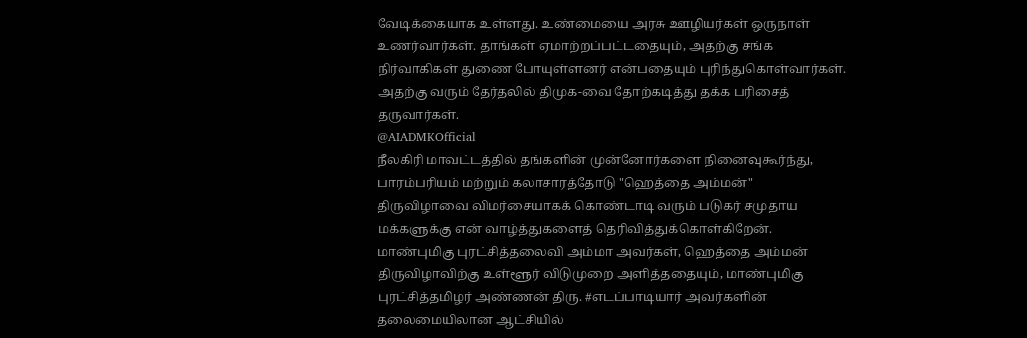வேடிக்கையாக உள்ளது. உண்மையை அரசு ஊழியர்கள் ஒருநாள் உணர்வார்கள். தாங்கள் ஏமாற்றப்பட்டதையும், அதற்கு சங்க நிர்வாகிகள் துணை போயுள்ளனர் என்பதையும் புரிந்துகொள்வார்கள். அதற்கு வரும் தேர்தலில் திமுக-வை தோற்கடித்து தக்க பரிசைத் தருவார்கள்.
@AIADMKOfficial
நீலகிரி மாவட்டத்தில் தங்களின் முன்னோர்களை நினைவுகூர்ந்து, பாரம்பரியம் மற்றும் கலாசாரத்தோடு "ஹெத்தை அம்மன்" திருவிழாவை விமர்சையாகக் கொண்டாடி வரும் படுகர் சமுதாய மக்களுக்கு என் வாழ்த்துகளைத் தெரிவித்துக்கொள்கிறேன்.
மாண்புமிகு புரட்சித்தலைவி அம்மா அவர்கள், ஹெத்தை அம்மன் திருவிழாவிற்கு உள்ளூர் விடுமுறை அளித்ததையும், மாண்புமிகு புரட்சித்தமிழர் அண்ணன் திரு. #எடப்பாடியார் அவர்களின் தலைமையிலான ஆட்சியில்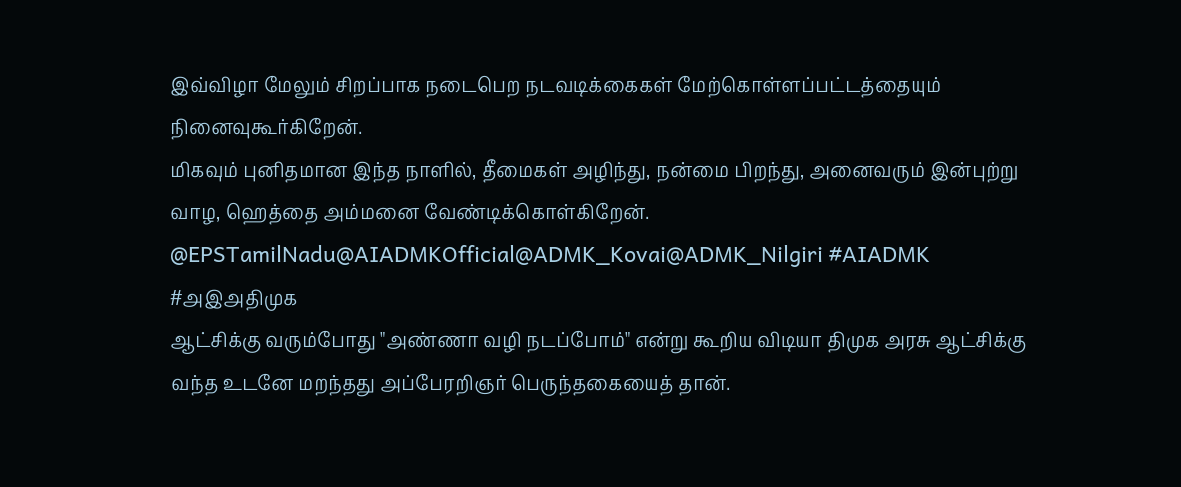இவ்விழா மேலும் சிறப்பாக நடைபெற நடவடிக்கைகள் மேற்கொள்ளப்பட்டத்தையும் நினைவுகூர்கிறேன்.
மிகவும் புனிதமான இந்த நாளில், தீமைகள் அழிந்து, நன்மை பிறந்து, அனைவரும் இன்புற்று வாழ, ஹெத்தை அம்மனை வேண்டிக்கொள்கிறேன்.
@EPSTamilNadu@AIADMKOfficial@ADMK_Kovai@ADMK_Nilgiri #AIADMK #அஇஅதிமுக
ஆட்சிக்கு வரும்போது "அண்ணா வழி நடப்போம்" என்று கூறிய விடியா திமுக அரசு ஆட்சிக்கு வந்த உடனே மறந்தது அப்பேரறிஞர் பெருந்தகையைத் தான்.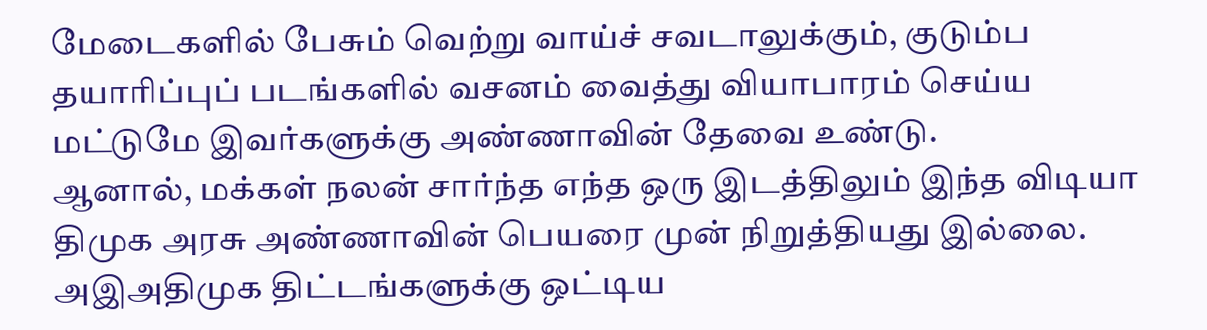மேடைகளில் பேசும் வெற்று வாய்ச் சவடாலுக்கும், குடும்ப தயாரிப்புப் படங்களில் வசனம் வைத்து வியாபாரம் செய்ய மட்டுமே இவர்களுக்கு அண்ணாவின் தேவை உண்டு.
ஆனால், மக்கள் நலன் சார்ந்த எந்த ஒரு இடத்திலும் இந்த விடியா திமுக அரசு அண்ணாவின் பெயரை முன் நிறுத்தியது இல்லை.
அஇஅதிமுக திட்டங்களுக்கு ஒட்டிய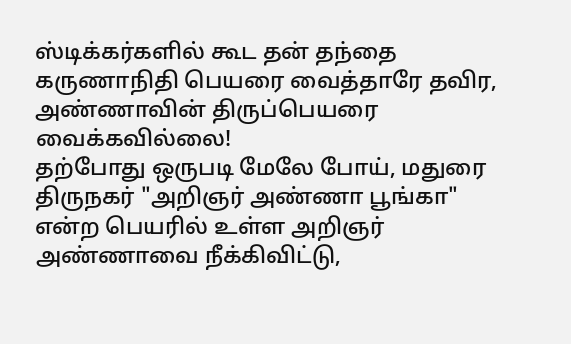ஸ்டிக்கர்களில் கூட தன் தந்தை கருணாநிதி பெயரை வைத்தாரே தவிர, அண்ணாவின் திருப்பெயரை வைக்கவில்லை!
தற்போது ஒருபடி மேலே போய், மதுரை திருநகர் "அறிஞர் அண்ணா பூங்கா" என்ற பெயரில் உள்ள அறிஞர் அண்ணாவை நீக்கிவிட்டு,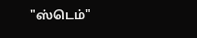"ஸ்டெம்"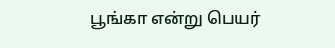பூங்கா என்று பெயர்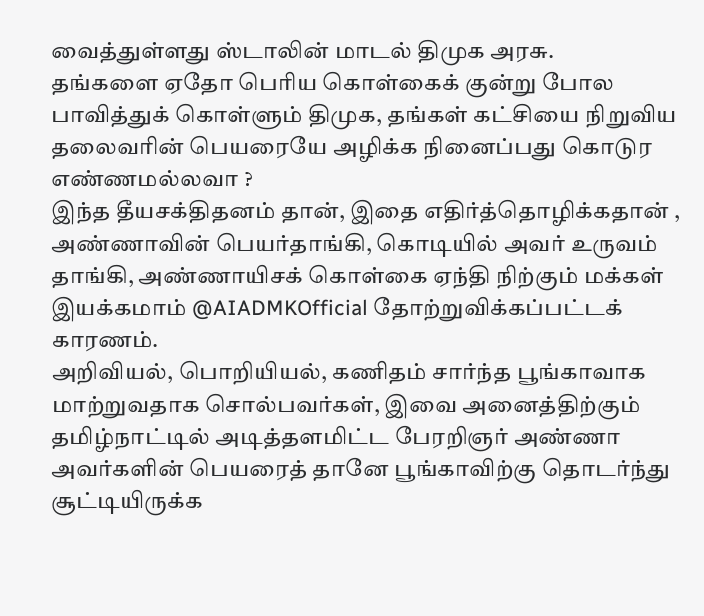வைத்துள்ளது ஸ்டாலின் மாடல் திமுக அரசு.
தங்களை ஏதோ பெரிய கொள்கைக் குன்று போல பாவித்துக் கொள்ளும் திமுக, தங்கள் கட்சியை நிறுவிய தலைவரின் பெயரையே அழிக்க நினைப்பது கொடுர எண்ணமல்லவா ?
இந்த தீயசக்திதனம் தான், இதை எதிர்த்தொழிக்கதான் , அண்ணாவின் பெயர்தாங்கி, கொடியில் அவர் உருவம் தாங்கி, அண்ணாயிசக் கொள்கை ஏந்தி நிற்கும் மக்கள் இயக்கமாம் @AIADMKOfficial தோற்றுவிக்கப்பட்டக் காரணம்.
அறிவியல், பொறியியல், கணிதம் சார்ந்த பூங்காவாக மாற்றுவதாக சொல்பவர்கள், இவை அனைத்திற்கும் தமிழ்நாட்டில் அடித்தளமிட்ட பேரறிஞர் அண்ணா அவர்களின் பெயரைத் தானே பூங்காவிற்கு தொடர்ந்து சூட்டியிருக்க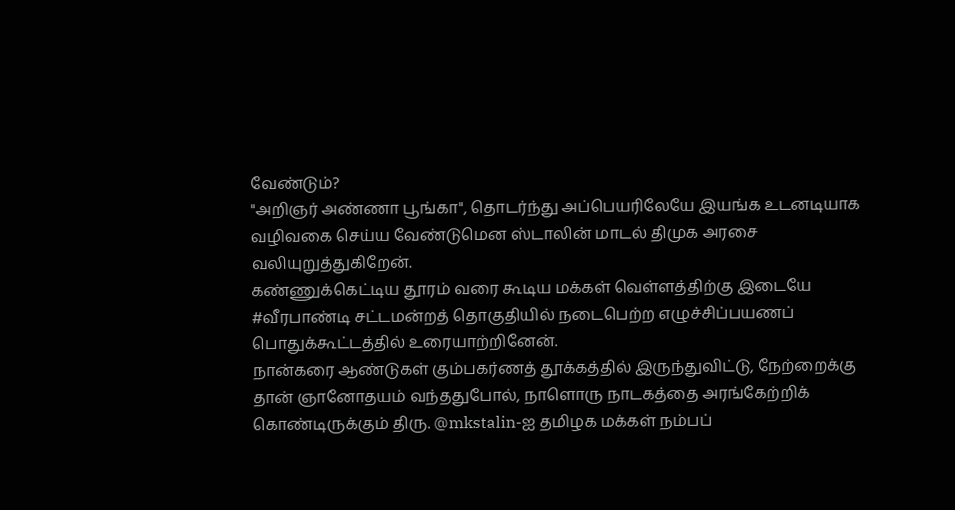வேண்டும்?
"அறிஞர் அண்ணா பூங்கா", தொடர்ந்து அப்பெயரிலேயே இயங்க உடனடியாக வழிவகை செய்ய வேண்டுமென ஸ்டாலின் மாடல் திமுக அரசை வலியுறுத்துகிறேன்.
கண்ணுக்கெட்டிய தூரம் வரை கூடிய மக்கள் வெள்ளத்திற்கு இடையே #வீரபாண்டி சட்டமன்றத் தொகுதியில் நடைபெற்ற எழுச்சிப்பயணப் பொதுக்கூட்டத்தில் உரையாற்றினேன்.
நான்கரை ஆண்டுகள் கும்பகர்ணத் தூக்கத்தில் இருந்துவிட்டு, நேற்றைக்கு தான் ஞானோதயம் வந்ததுபோல், நாளொரு நாடகத்தை அரங்கேற்றிக் கொண்டிருக்கும் திரு. @mkstalin-ஐ தமிழக மக்கள் நம்பப்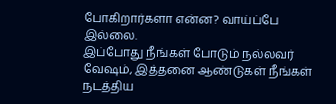போகிறார்களா என்ன? வாய்ப்பே இல்லை.
இப்போது நீங்கள் போடும் நல்லவர் வேஷம், இத்தனை ஆண்டுகள் நீங்கள் நடத்திய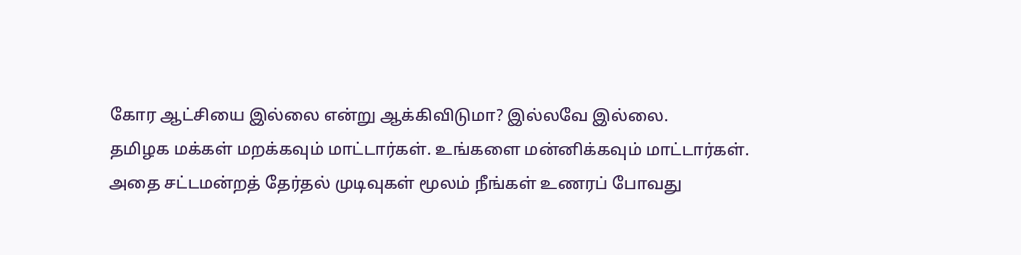கோர ஆட்சியை இல்லை என்று ஆக்கிவிடுமா? இல்லவே இல்லை.
தமிழக மக்கள் மறக்கவும் மாட்டார்கள். உங்களை மன்னிக்கவும் மாட்டார்கள்.
அதை சட்டமன்றத் தேர்தல் முடிவுகள் மூலம் நீங்கள் உணரப் போவது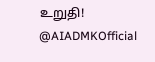உறுதி!
@AIADMKOfficial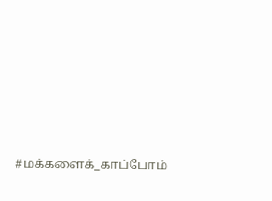#மக்களைக்_காப்போம்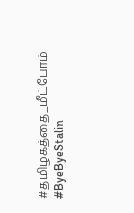#தமிழகத்தை_மீட்போம்
#ByeByeStalin